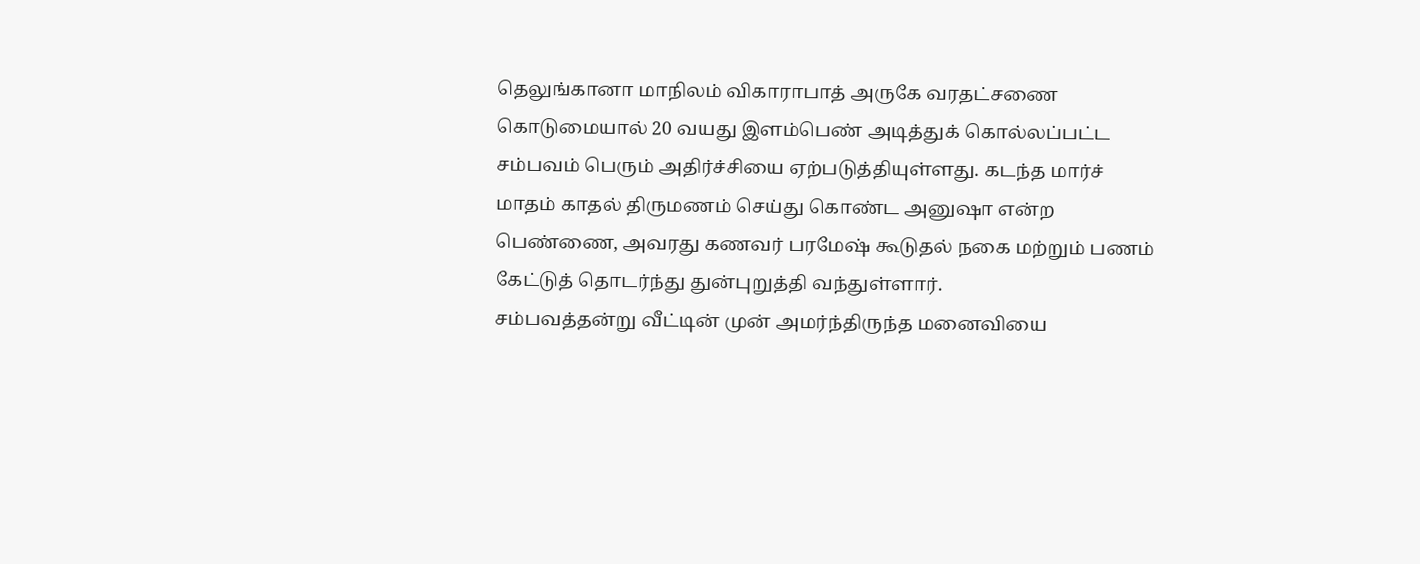தெலுங்கானா மாநிலம் விகாராபாத் அருகே வரதட்சணை கொடுமையால் 20 வயது இளம்பெண் அடித்துக் கொல்லப்பட்ட சம்பவம் பெரும் அதிர்ச்சியை ஏற்படுத்தியுள்ளது. கடந்த மார்ச் மாதம் காதல் திருமணம் செய்து கொண்ட அனுஷா என்ற பெண்ணை, அவரது கணவர் பரமேஷ் கூடுதல் நகை மற்றும் பணம் கேட்டுத் தொடர்ந்து துன்புறுத்தி வந்துள்ளார்.
சம்பவத்தன்று வீட்டின் முன் அமர்ந்திருந்த மனைவியை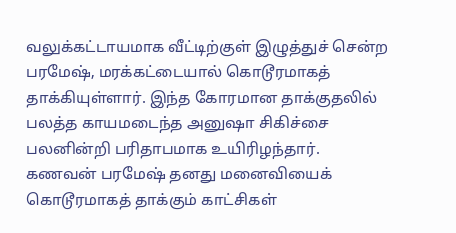வலுக்கட்டாயமாக வீட்டிற்குள் இழுத்துச் சென்ற பரமேஷ், மரக்கட்டையால் கொடூரமாகத் தாக்கியுள்ளார். இந்த கோரமான தாக்குதலில் பலத்த காயமடைந்த அனுஷா சிகிச்சை பலனின்றி பரிதாபமாக உயிரிழந்தார்.
கணவன் பரமேஷ் தனது மனைவியைக் கொடூரமாகத் தாக்கும் காட்சிகள்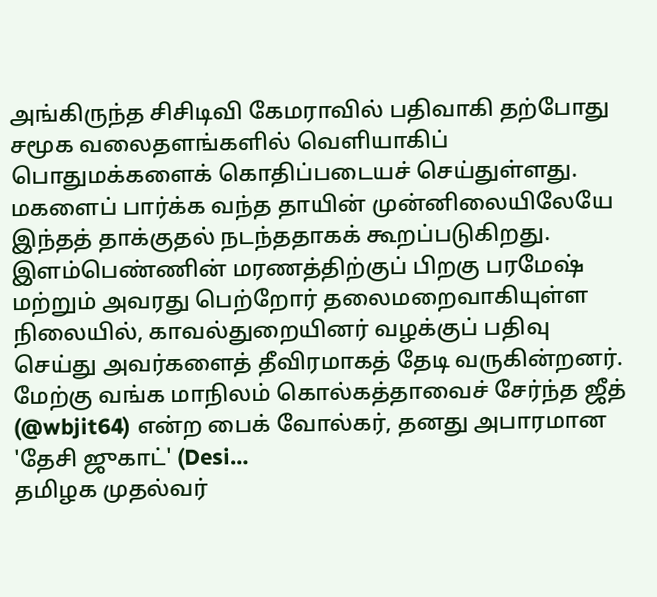அங்கிருந்த சிசிடிவி கேமராவில் பதிவாகி தற்போது சமூக வலைதளங்களில் வெளியாகிப் பொதுமக்களைக் கொதிப்படையச் செய்துள்ளது. மகளைப் பார்க்க வந்த தாயின் முன்னிலையிலேயே இந்தத் தாக்குதல் நடந்ததாகக் கூறப்படுகிறது.
இளம்பெண்ணின் மரணத்திற்குப் பிறகு பரமேஷ் மற்றும் அவரது பெற்றோர் தலைமறைவாகியுள்ள நிலையில், காவல்துறையினர் வழக்குப் பதிவு செய்து அவர்களைத் தீவிரமாகத் தேடி வருகின்றனர்.
மேற்கு வங்க மாநிலம் கொல்கத்தாவைச் சேர்ந்த ஜீத் (@wbjit64) என்ற பைக் வோல்கர், தனது அபாரமான 'தேசி ஜுகாட்' (Desi…
தமிழக முதல்வர்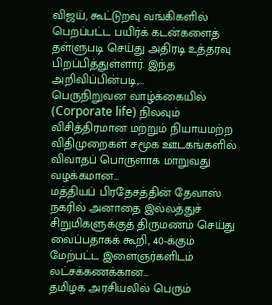விஜய், கூட்டுறவு வங்கிகளில் பெறப்பட்ட பயிர்க் கடன்களைத் தள்ளுபடி செய்து அதிரடி உத்தரவு பிறப்பித்துள்ளார். இந்த அறிவிப்பின்படி,…
பெருநிறுவன வாழ்க்கையில் (Corporate life) நிலவும் விசித்திரமான மற்றும் நியாயமற்ற விதிமுறைகள் சமூக ஊடகங்களில் விவாதப் பொருளாக மாறுவது வழக்கமான…
மத்தியப் பிரதேசத்தின் தேவாஸ் நகரில் அனாதை இல்லத்துச் சிறுமிகளுக்குத் திருமணம் செய்து வைப்பதாகக் கூறி, 40-க்கும் மேற்பட்ட இளைஞர்களிடம் லட்சக்கணக்கான…
தமிழக அரசியலில் பெரும்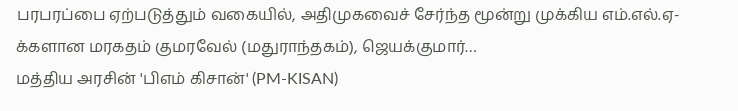பரபரப்பை ஏற்படுத்தும் வகையில், அதிமுகவைச் சேர்ந்த மூன்று முக்கிய எம்.எல்.ஏ-க்களான மரகதம் குமரவேல் (மதுராந்தகம்), ஜெயக்குமார்…
மத்திய அரசின் 'பிஎம் கிசான்' (PM-KISAN)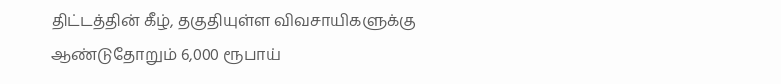திட்டத்தின் கீழ், தகுதியுள்ள விவசாயிகளுக்கு ஆண்டுதோறும் 6,000 ரூபாய்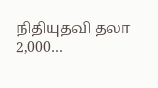நிதியுதவி தலா 2,000…